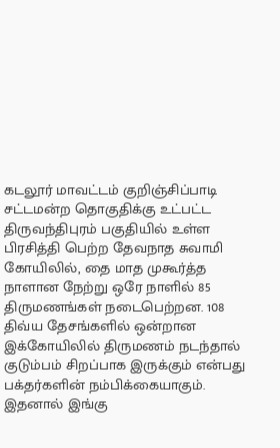கடலூர் மாவட்டம் குறிஞ்சிப்பாடி சட்டமன்ற தொகுதிக்கு உட்பட்ட திருவந்திபுரம் பகுதியில் உள்ள பிரசித்தி பெற்ற தேவநாத சுவாமி கோயிலில், தை மாத முகூர்த்த நாளான நேற்று ஒரே நாளில் 85 திருமணங்கள் நடைபெற்றன. 108 திவ்ய தேசங்களில் ஒன்றான இக்கோயிலில் திருமணம் நடந்தால் குடும்பம் சிறப்பாக இருக்கும் என்பது பக்தர்களின் நம்பிக்கையாகும். இதனால் இங்கு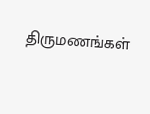திருமணங்கள்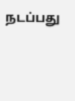நடப்பது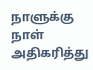நாளுக்கு நாள் அதிகரித்து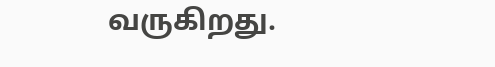வருகிறது.